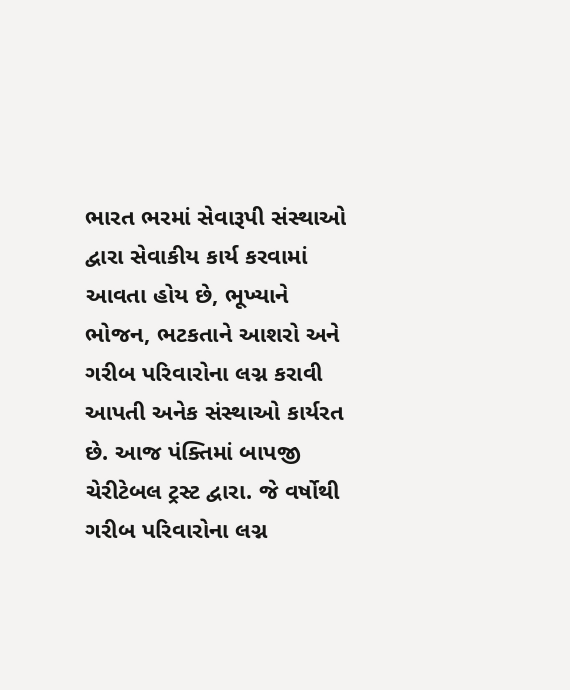ભારત ભરમાં સેવારૂપી સંસ્થાઓ દ્વારા સેવાકીય કાર્ય કરવામાં આવતા હોય છે, ભૂખ્યાને ભોજન, ભટકતાને આશરો અને ગરીબ પરિવારોના લગ્ન કરાવી આપતી અનેક સંસ્થાઓ કાર્યરત છે. આજ પંક્તિમાં બાપજી ચેરીટેબલ ટ્રસ્ટ દ્વારા. જે વર્ષોથી ગરીબ પરિવારોના લગ્ન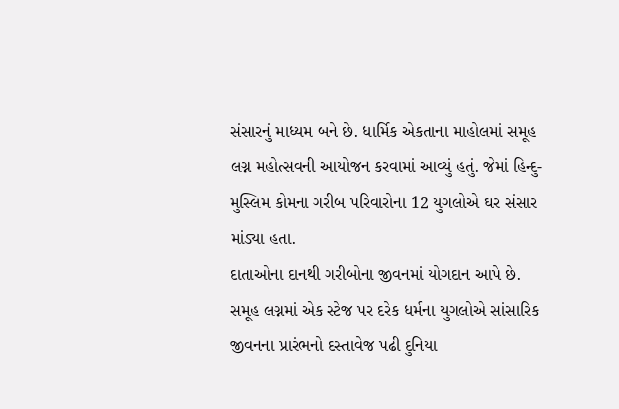સંસારનું માધ્યમ બને છે. ધાર્મિક એકતાના માહોલમાં સમૂહ લગ્ન મહોત્સવની આયોજન કરવામાં આવ્યું હતું. જેમાં હિન્દુ-મુસ્લિમ કોમના ગરીબ પરિવારોના 12 યુગલોએ ઘર સંસાર માંડ્યા હતા.
દાતાઓના દાનથી ગરીબોના જીવનમાં યોગદાન આપે છે. સમૂહ લગ્નમાં એક સ્ટેજ પર દરેક ધર્મના યુગલોએ સાંસારિક જીવનના પ્રારંભનો દસ્તાવેજ પઢી દુનિયા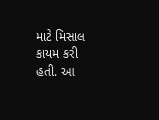માટે મિસાલ કાયમ કરી હતી. આ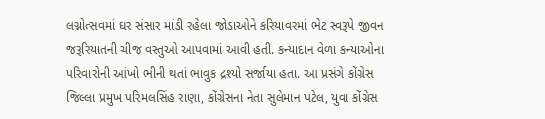લગ્નોત્સવમાં ઘર સંસાર માંડી રહેલા જોડાઓને કરિયાવરમાં ભેટ સ્વરૂપે જીવન જરૂરિયાતની ચીજ વસ્તુઓ આપવામાં આવી હતી. કન્યાદાન વેળા કન્યાઓના પરિવારોની આંખો ભીની થતાં ભાવુક દ્રશ્યો સર્જાયા હતા. આ પ્રસંગે કોંગ્રેસ જિલ્લા પ્રમુખ પરિમલસિંહ રાણા, કોંગ્રેસના નેતા સુલેમાન પટેલ, યુવા કોંગ્રેસ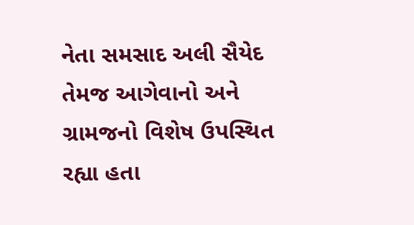નેતા સમસાદ અલી સૈયેદ તેમજ આગેવાનો અને ગ્રામજનો વિશેષ ઉપસ્થિત રહ્યા હતા